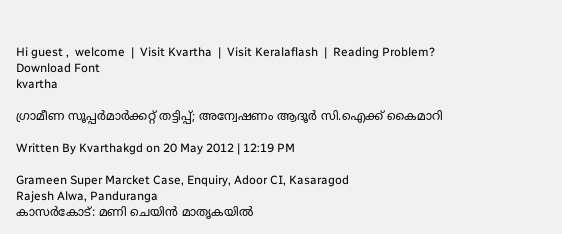Hi guest ,  welcome  |  Visit Kvartha  |  Visit Keralaflash  |  Reading Problem? Download Font
kvartha

ഗ്രാമീണ സൂപ്പര്‍മാര്‍ക്കറ്റ് തട്ടിപ്പ്; അന്വേഷണം ആദൂര്‍ സി.ഐക്ക് കൈമാറി

Written By Kvarthakgd on 20 May 2012 | 12:19 PM

Grameen Super Marcket Case, Enquiry, Adoor CI, Kasaragod
Rajesh Alwa, Panduranga
കാസര്‍കോട്: മണി ചെയിന്‍ മാതൃകയില്‍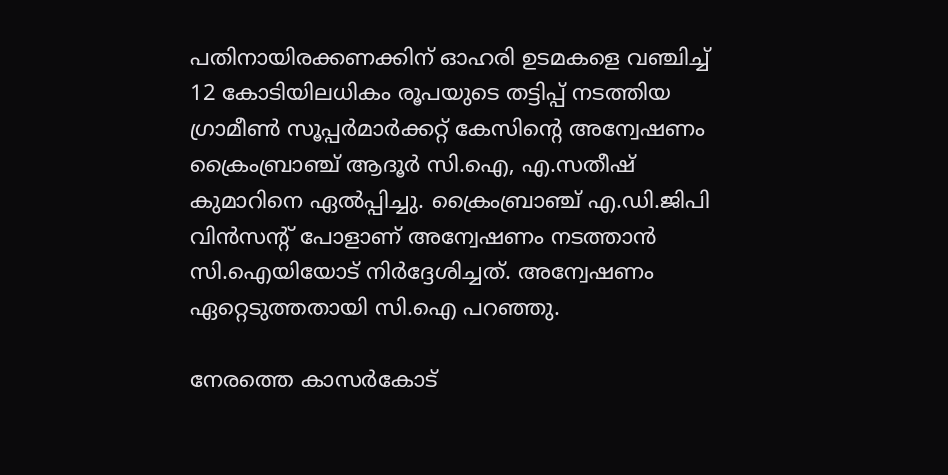പതിനായിരക്കണക്കിന് ഓഹരി ഉടമകളെ വഞ്ചിച്ച് 12 കോടിയിലധികം രൂപയുടെ തട്ടിപ്പ് നടത്തിയ ഗ്രാമീണ്‍ സൂപ്പര്‍മാര്‍ക്കറ്റ് കേസിന്റെ അന്വേഷണം ക്രൈംബ്രാഞ്ച് ആദൂര്‍ സി.ഐ, എ.സതീഷ് കുമാറിനെ ഏല്‍പ്പിച്ചു. ക്രൈംബ്രാഞ്ച് എ.ഡി.ജിപി വിന്‍സന്റ് പോളാണ് അന്വേഷണം നടത്താന്‍ സി.ഐയിയോട് നിര്‍ദ്ദേശിച്ചത്. അന്വേഷണം ഏറ്റെടുത്തതായി സി.ഐ പറഞ്ഞു.

നേരത്തെ കാസര്‍കോട്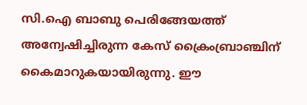സി.ഐ ബാബു പെരിങ്ങേയത്ത് അന്വേഷിച്ചിരുന്ന കേസ് ക്രൈംബ്രാഞ്ചിന് കൈമാറുകയായിരുന്നു. ഈ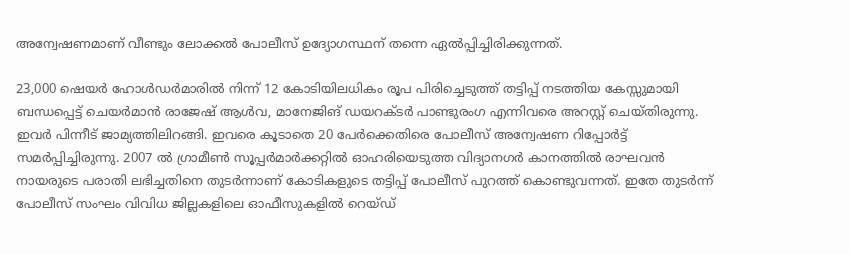അന്വേഷണമാണ് വീണ്ടും ലോക്കല്‍ പോലീസ് ഉദ്യോഗസ്ഥന് തന്നെ ഏല്‍പ്പിച്ചിരിക്കുന്നത്.

23,000 ഷെയര്‍ ഹോള്‍ഡര്‍മാരില്‍ നിന്ന് 12 കോടിയിലധികം രൂപ പിരിച്ചെടുത്ത് തട്ടിപ്പ് നടത്തിയ കേസ്സുമായി ബന്ധപ്പെട്ട് ചെയര്‍മാന്‍ രാജേഷ് ആള്‍വ, മാനേജിങ് ഡയറക്ടര്‍ പാണ്ടുരംഗ എന്നിവരെ അറസ്റ്റ് ചെയ്തിരുന്നു. ഇവര്‍ പിന്നീട് ജാമ്യത്തിലിറങ്ങി. ഇവരെ കൂടാതെ 20 പേര്‍ക്കെതിരെ പോലീസ് അന്വേഷണ റിപ്പോര്‍ട്ട് സമര്‍പ്പിച്ചിരുന്നു. 2007 ല്‍ ഗ്രാമീണ്‍ സൂപ്പര്‍മാര്‍ക്കറ്റില്‍ ഓഹരിയെടുത്ത വിദ്യാനഗര്‍ കാനത്തില്‍ രാഘവന്‍ നായരുടെ പരാതി ലഭിച്ചതിനെ തുടര്‍ന്നാണ് കോടികളുടെ തട്ടിപ്പ് പോലീസ് പുറത്ത് കൊണ്ടുവന്നത്. ഇതേ തുടര്‍ന്ന് പോലീസ് സംഘം വിവിധ ജില്ലകളിലെ ഓഫീസുകളില്‍ റെയ്ഡ്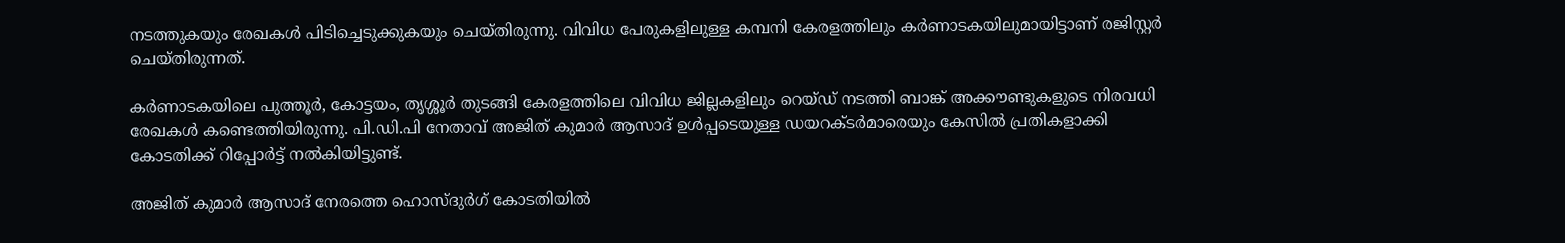നടത്തുകയും രേഖകള്‍ പിടിച്ചെടുക്കുകയും ചെയ്തിരുന്നു. വിവിധ പേരുകളിലുള്ള കമ്പനി കേരളത്തിലും കര്‍ണാടകയിലുമായിട്ടാണ് രജിസ്റ്റര്‍ ചെയ്തിരുന്നത്.

കര്‍ണാടകയിലെ പുത്തൂര്‍, കോട്ടയം, തൃശ്ശൂര്‍ തുടങ്ങി കേരളത്തിലെ വിവിധ ജില്ലകളിലും റെയ്ഡ് നടത്തി ബാങ്ക് അക്കൗണ്ടുകളുടെ നിരവധി രേഖകള്‍ കണ്ടെത്തിയിരുന്നു. പി.ഡി.പി നേതാവ് അജിത് കുമാര്‍ ആസാദ് ഉള്‍പ്പടെയുള്ള ഡയറക്ടര്‍മാരെയും കേസില്‍ പ്രതികളാക്കി കോടതിക്ക് റിപ്പോര്‍ട്ട് നല്‍കിയിട്ടുണ്ട്.

അജിത് കുമാര്‍ ആസാദ് നേരത്തെ ഹൊസ്ദുര്‍ഗ് കോടതിയില്‍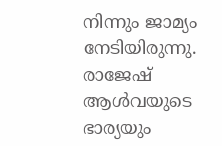നിന്നും ജാമ്യം നേടിയിരുന്നു. രാജേഷ് ആള്‍വയുടെ ഭാര്യയും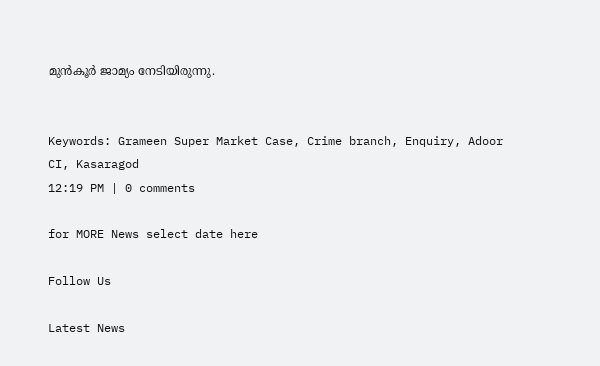മുന്‍കൂര്‍ ജാമ്യം നേടിയിരുന്നു.


Keywords: Grameen Super Market Case, Crime branch, Enquiry, Adoor CI, Kasaragod
12:19 PM | 0 comments

for MORE News select date here

Follow Us

Latest News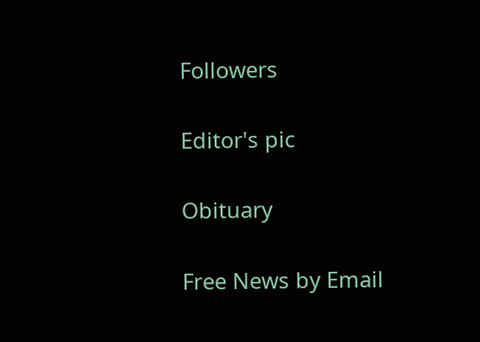Followers

Editor's pic

Obituary

Free News by Email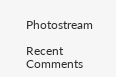Photostream

Recent Comments